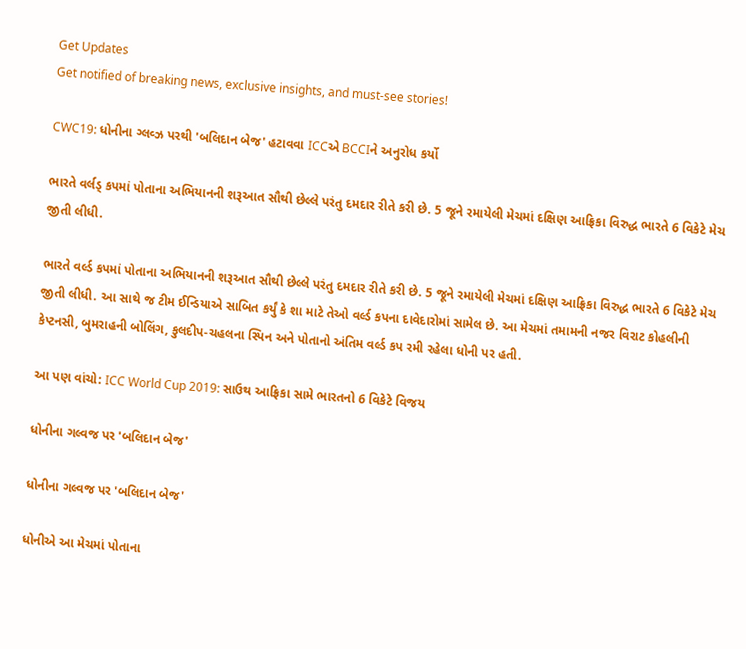Get Updates
Get notified of breaking news, exclusive insights, and must-see stories!

CWC19: ધોનીના ગ્લવ્ઝ પરથી 'બલિદાન બેજ' હટાવવા ICCએ BCCIને અનુરોધ કર્યો

ભારતે વર્લડ્ કપમાં પોતાના અભિયાનની શરૂઆત સૌથી છેલ્લે પરંતુ દમદાર રીતે કરી છે. 5 જૂને રમાયેલી મેચમાં દક્ષિણ આફ્રિકા વિરુદ્ધ ભારતે 6 વિકેટે મેચ જીતી લીધી.

ભારતે વર્લ્ડ કપમાં પોતાના અભિયાનની શરૂઆત સૌથી છેલ્લે પરંતુ દમદાર રીતે કરી છે. 5 જૂને રમાયેલી મેચમાં દક્ષિણ આફ્રિકા વિરુદ્ધ ભારતે 6 વિકેટે મેચ જીતી લીધી. આ સાથે જ ટીમ ઈન્ડિયાએ સાબિત કર્યું કે શા માટે તેઓ વર્લ્ડ કપના દાવેદારોમાં સામેલ છે. આ મેચમાં તમામની નજર વિરાટ કોહલીની કેપ્ટનસી, બુમરાહની બોલિંગ, કુલદીપ-ચહલના સ્પિન અને પોતાનો અંતિમ વર્લ્ડ કપ રમી રહેલા ધોની પર હતી.

આ પણ વાંચો: ICC World Cup 2019: સાઉથ આફ્રિકા સામે ભારતનો 6 વિકેટે વિજય

ધોનીના ગલ્વજ પર 'બલિદાન બેજ'

ધોનીના ગલ્વજ પર 'બલિદાન બેજ'

ધોનીએ આ મેચમાં પોતાના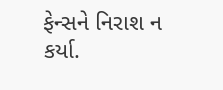ફેન્સને નિરાશ ન કર્યા.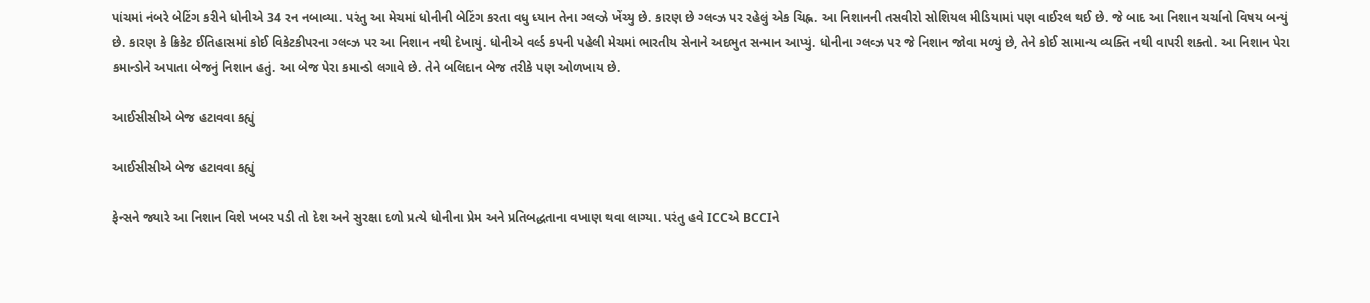પાંચમાં નંબરે બેટિંગ કરીને ધોનીએ 34 રન નબાવ્યા. પરંતુ આ મેચમાં ધોનીની બેટિંગ કરતા વધુ ધ્યાન તેના ગ્લવ્ઝે ખેંચ્યુ છે. કારણ છે ગ્લવ્ઝ પર રહેલું એક ચિહ્ન. આ નિશાનની તસવીરો સોશિયલ મીડિયામાં પણ વાઈરલ થઈ છે. જે બાદ આ નિશાન ચર્ચાનો વિષય બન્યું છે. કારણ કે ક્રિકેટ ઈતિહાસમાં કોઈ વિકેટકીપરના ગ્લવ્ઝ પર આ નિશાન નથી દેખાયું. ધોનીએ વર્લ્ડ કપની પહેલી મેચમાં ભારતીય સેનાને અદભુત સન્માન આપ્યું. ધોનીના ગ્લવ્ઝ પર જે નિશાન જોવા મળ્યું છે, તેને કોઈ સામાન્ય વ્યક્તિ નથી વાપરી શક્તો. આ નિશાન પેરા કમાન્ડોને અપાતા બેજનું નિશાન હતું. આ બેજ પેરા કમાન્ડો લગાવે છે. તેને બલિદાન બેજ તરીકે પણ ઓળખાય છે.

આઈસીસીએ બેજ હટાવવા કહ્યું

આઈસીસીએ બેજ હટાવવા કહ્યું

ફેન્સને જ્યારે આ નિશાન વિશે ખબર પડી તો દેશ અને સુરક્ષા દળો પ્રત્યે ધોનીના પ્રેમ અને પ્રતિબદ્ધતાના વખાણ થવા લાગ્યા. પરંતુ હવે ICCએ BCCIને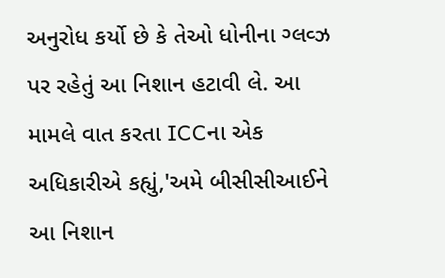અનુરોધ કર્યો છે કે તેઓ ધોનીના ગ્લવ્ઝ પર રહેતું આ નિશાન હટાવી લે. આ મામલે વાત કરતા ICCના એક અધિકારીએ કહ્યું,'અમે બીસીસીઆઈને આ નિશાન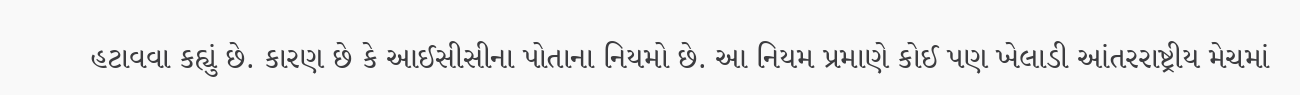હટાવવા કહ્યું છે. કારણ છે કે આઈસીસીના પોતાના નિયમો છે. આ નિયમ પ્રમાણે કોઈ પણ ખેલાડી આંતરરાષ્ટ્રીય મેચમાં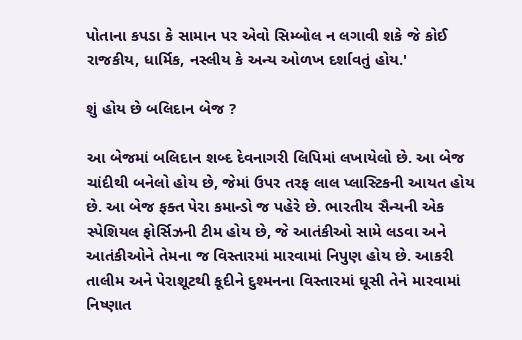પોતાના કપડા કે સામાન પર એવો સિમ્બોલ ન લગાવી શકે જે કોઈ રાજકીય, ધાર્મિક, નસ્લીય કે અન્ય ઓળખ દર્શાવતું હોય.'

શું હોય છે બલિદાન બેજ ?

આ બેજમાં બલિદાન શબ્દ દેવનાગરી લિપિમાં લખાયેલો છે. આ બેજ ચાંદીથી બનેલો હોય છે, જેમાં ઉપર તરફ લાલ પ્લાસ્ટિકની આયત હોય છે. આ બેજ ફક્ત પેરા કમાન્ડો જ પહેરે છે. ભારતીય સૈન્યની એક સ્પેશિયલ ફોર્સિઝની ટીમ હોય છે, જે આતંકીઓ સામે લડવા અને આતંકીઓને તેમના જ વિસ્તારમાં મારવામાં નિપુણ હોય છે. આકરી તાલીમ અને પેરાશૂટથી કૂદીને દુશ્મનના વિસ્તારમાં ઘૂસી તેને મારવામાં નિષ્ણાત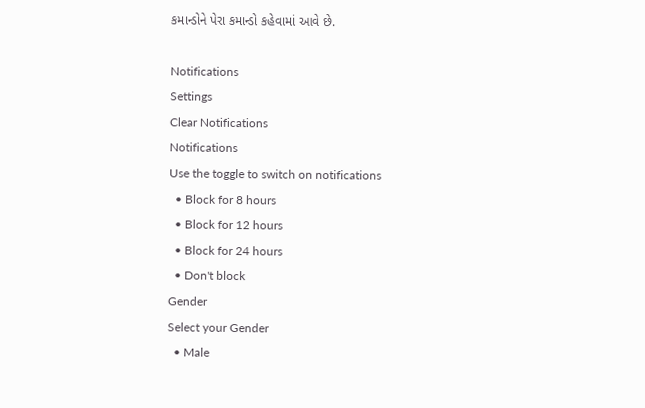કમાન્ડોને પેરા કમાન્ડો કહેવામાં આવે છે.

Notifications
Settings
Clear Notifications
Notifications
Use the toggle to switch on notifications
  • Block for 8 hours
  • Block for 12 hours
  • Block for 24 hours
  • Don't block
Gender
Select your Gender
  • Male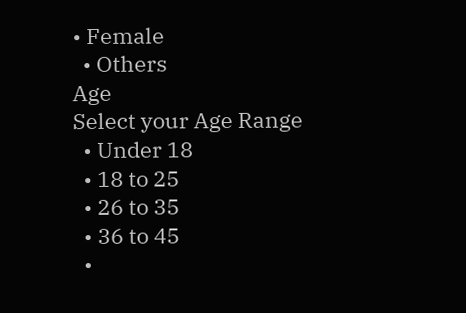• Female
  • Others
Age
Select your Age Range
  • Under 18
  • 18 to 25
  • 26 to 35
  • 36 to 45
  •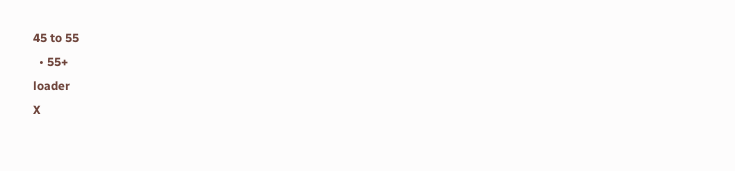45 to 55
  • 55+
loader
X